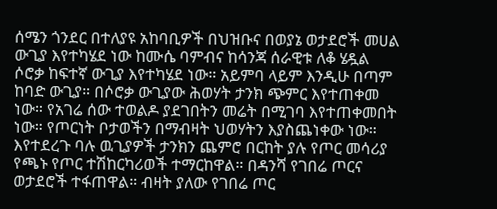ሰሜን ጎንደር በተለያዩ አከባቢዎች በህዝቡና በወያኔ ወታደሮች መሀል ውጊያ እየተካሄደ ነው ከሙሴ ባምብና ከሳንጃ ሰራዊቱ ለቆ ሄዷል
ሶሮቃ ከፍተኛ ውጊያ እየተካሄደ ነው። አይምባ ላይም እንዲሁ በጣም ከባድ ውጊያ። በሶሮቃ ውጊያው ሕወሃት ታንክ ጭምር እየተጠቀመ ነው። የአገሬ ሰው ተወልዶ ያደገበትን መሬት በሚገባ እየተጠቀመበት ነው። የጦርነት ቦታወችን በማብዛት ህወሃትን እያስጨነቀው ነው። እየተደረጉ ባሉ ዉጊያዎች ታንክን ጨምሮ በርከት ያሉ የጦር መሳሪያ የጫኑ የጦር ተሽከርካሪወች ተማርከዋል። በዳንሻ የገበሬ ጦርና ወታደሮች ተፋጠዋል። ብዛት ያለው የገበሬ ጦር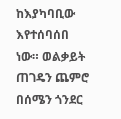ከእያካባቢው እየተሰባሰበ ነው። ወልቃይት ጠገዴን ጨምሮ በሰሜን ጎንደር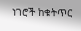ነገሮች ከቁትጥር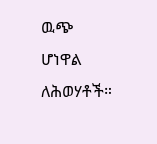ዉጭ ሆነዋል ለሕወሃቶች።